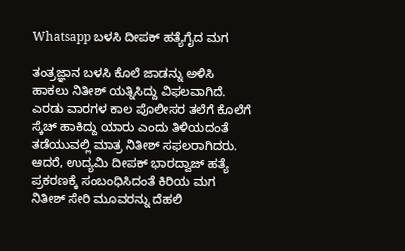Whatsapp ಬಳಸಿ ದೀಪಕ್ ಹತ್ಯೆಗೈದ ಮಗ

ತಂತ್ರಜ್ಞಾನ ಬಳಸಿ ಕೊಲೆ ಜಾಡನ್ನು ಅಳಿಸಿ ಹಾಕಲು ನಿತೀಶ್ ಯತ್ನಿಸಿದ್ದು ವಿಫಲವಾಗಿದೆ. ಎರಡು ವಾರಗಳ ಕಾಲ ಪೊಲೀಸರ ತಲೆಗೆ ಕೊಲೆಗೆ ಸ್ಕೆಚ್ ಹಾಕಿದ್ದು ಯಾರು ಎಂದು ತಿಳಿಯದಂತೆ ತಡೆಯುವಲ್ಲಿ ಮಾತ್ರ ನಿತೀಶ್ ಸಫಲರಾಗಿದರು.
ಆದರೆ, ಉದ್ಯಮಿ ದೀಪಕ್ ಭಾರದ್ವಾಜ್ ಹತ್ಯೆ ಪ್ರಕರಣಕ್ಕೆ ಸಂಬಂಧಿಸಿದಂತೆ ಕಿರಿಯ ಮಗ ನಿತೀಶ್ ಸೇರಿ ಮೂವರನ್ನು ದೆಹಲಿ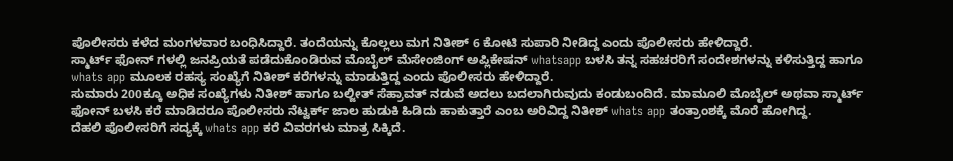ಪೊಲೀಸರು ಕಳೆದ ಮಂಗಳವಾರ ಬಂಧಿಸಿದ್ದಾರೆ. ತಂದೆಯನ್ನು ಕೊಲ್ಲಲು ಮಗ ನಿತೀಶ್ 6 ಕೋಟಿ ಸುಪಾರಿ ನೀಡಿದ್ದ ಎಂದು ಪೊಲೀಸರು ಹೇಳಿದ್ದಾರೆ.
ಸ್ಮಾರ್ಟ್ ಫೋನ್ ಗಳಲ್ಲಿ ಜನಪ್ರಿಯತೆ ಪಡೆದುಕೊಂಡಿರುವ ಮೊಬೈಲ್ ಮೆಸೇಂಜಿಂಗ್ ಅಪ್ಲಿಕೇಷನ್ whatsapp ಬಳಸಿ ತನ್ನ ಸಹಚರರಿಗೆ ಸಂದೇಶಗಳನ್ನು ಕಳಿಸುತ್ತಿದ್ದ ಹಾಗೂ whats app ಮೂಲಕ ರಹಸ್ಯ ಸಂಖ್ಯೆಗೆ ನಿತೀಶ್ ಕರೆಗಳನ್ನು ಮಾಡುತ್ತಿದ್ದ ಎಂದು ಪೊಲೀಸರು ಹೇಳಿದ್ದಾರೆ.
ಸುಮಾರು 200ಕ್ಕೂ ಅಧಿಕ ಸಂಖ್ಯೆಗಳು ನಿತೀಶ್ ಹಾಗೂ ಬಲ್ಜೀತ್ ಸೆಹ್ರಾವತ್ ನಡುವೆ ಅದಲು ಬದಲಾಗಿರುವುದು ಕಂಡುಬಂದಿದೆ. ಮಾಮೂಲಿ ಮೊಬೈಲ್ ಅಥವಾ ಸ್ಮಾರ್ಟ್ ಫೋನ್ ಬಳಸಿ ಕರೆ ಮಾಡಿದರೂ ಪೊಲೀಸರು ನೆಟ್ವರ್ಕ್ ಜಾಲ ಹುಡುಕಿ ಹಿಡಿದು ಹಾಕುತ್ತಾರೆ ಎಂಬ ಅರಿವಿದ್ದ ನಿತೀಶ್ whats app ತಂತ್ರಾಂಶಕ್ಕೆ ಮೊರೆ ಹೋಗಿದ್ದ.
ದೆಹಲಿ ಪೊಲೀಸರಿಗೆ ಸದ್ಯಕ್ಕೆ whats app ಕರೆ ವಿವರಗಳು ಮಾತ್ರ ಸಿಕ್ಕಿದೆ.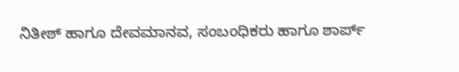ನಿತೀಶ್ ಹಾಗೂ ದೇವಮಾನವ, ಸಂಬಂಧಿಕರು ಹಾಗೂ ಶಾರ್ಪ್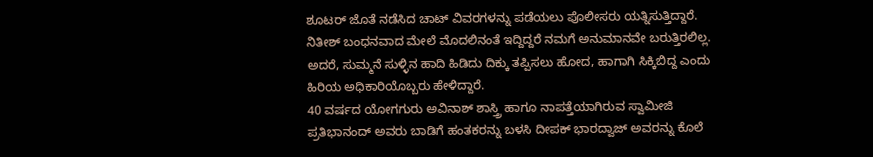ಶೂಟರ್ ಜೊತೆ ನಡೆಸಿದ ಚಾಟ್ ವಿವರಗಳನ್ನು ಪಡೆಯಲು ಪೊಲೀಸರು ಯತ್ನಿಸುತ್ತಿದ್ದಾರೆ. ನಿತೀಶ್ ಬಂಧನವಾದ ಮೇಲೆ ಮೊದಲಿನಂತೆ ಇದ್ದಿದ್ದರೆ ನಮಗೆ ಅನುಮಾನವೇ ಬರುತ್ತಿರಲಿಲ್ಲ. ಅದರೆ, ಸುಮ್ಮನೆ ಸುಳ್ಳಿನ ಹಾದಿ ಹಿಡಿದು ದಿಕ್ಕು ತಪ್ಪಿಸಲು ಹೋದ, ಹಾಗಾಗಿ ಸಿಕ್ಕಿಬಿದ್ದ ಎಂದು ಹಿರಿಯ ಅಧಿಕಾರಿಯೊಬ್ಬರು ಹೇಳಿದ್ದಾರೆ.
40 ವರ್ಷದ ಯೋಗಗುರು ಅವಿನಾಶ್ ಶಾಸ್ತ್ರಿ ಹಾಗೂ ನಾಪತ್ತೆಯಾಗಿರುವ ಸ್ವಾಮೀಜಿ ಪ್ರತಿಭಾನಂದ್ ಅವರು ಬಾಡಿಗೆ ಹಂತಕರನ್ನು ಬಳಸಿ ದೀಪಕ್ ಭಾರದ್ವಾಜ್ ಅವರನ್ನು ಕೊಲೆ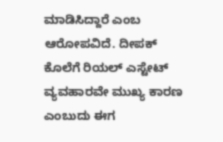ಮಾಡಿಸಿದ್ದಾರೆ ಎಂಬ ಆರೋಪವಿದೆ. ದೀಪಕ್ ಕೊಲೆಗೆ ರಿಯಲ್ ಎಸ್ಟೇಟ್ ವ್ಯವಹಾರವೇ ಮುಖ್ಯ ಕಾರಣ ಎಂಬುದು ಈಗ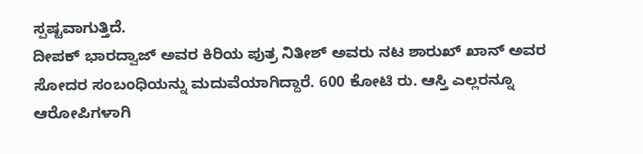ಸ್ಪಷ್ಟವಾಗುತ್ತಿದೆ.
ದೀಪಕ್ ಭಾರದ್ವಾಜ್ ಅವರ ಕಿರಿಯ ಪುತ್ರ ನಿತೀಶ್ ಅವರು ನಟ ಶಾರುಖ್ ಖಾನ್ ಅವರ ಸೋದರ ಸಂಬಂಧಿಯನ್ನು ಮದುವೆಯಾಗಿದ್ದಾರೆ. 600 ಕೋಟಿ ರು. ಆಸ್ತಿ ಎಲ್ಲರನ್ನೂ ಆರೋಪಿಗಳಾಗಿ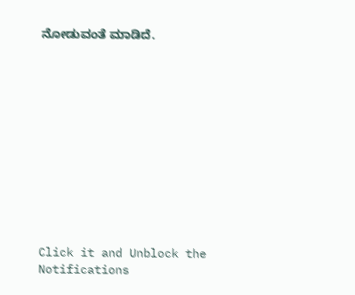ನೋಡುವಂತೆ ಮಾಡಿದೆ.












Click it and Unblock the Notifications